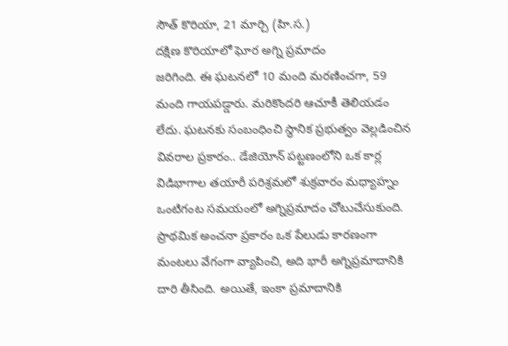సౌత్ కొరియా, 21 మార్చి (హి.స.)
దక్షిణ కొరియాలో ఘోర అగ్ని ప్రమాదం
జరిగింది. ఈ ఘటనలో 10 మంది మరణించగా, 59 మంది గాయపడ్డారు. మరికొందరి ఆచూకీ తెలియడం లేదు. ఘటనకు సంబంధించి స్థానిక ప్రభుత్వం వెల్లడించిన వివరాల ప్రకారం.. డేజియోన్ పట్టణంలోని ఒక కార్ల విడిభాగాల తయారీ పరిశ్రమలో శుక్రవారం మధ్యాహ్నం ఒంటిగంట సమయంలో అగ్నిప్రమాదం చోటుచేసుకుంది.
ప్రాథమిక అంచనా ప్రకారం ఒక పేలుడు కారణంగా మంటలు వేగంగా వ్యాపించి, అది భారీ అగ్నిప్రమాదానికి దారి తీసింది. అయితే, ఇంకా ప్రమాదానికి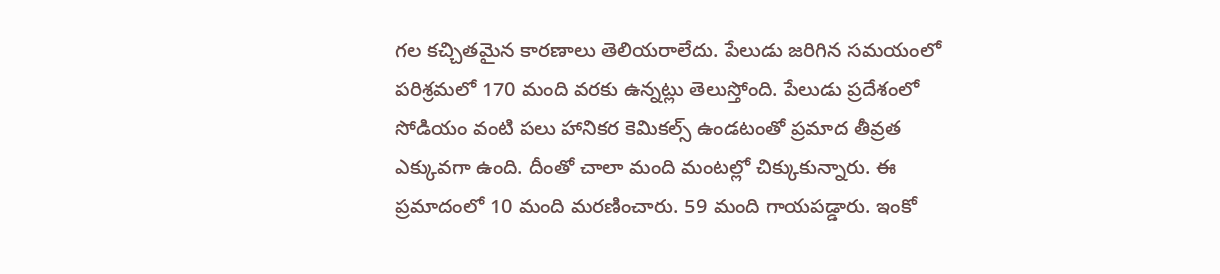గల కచ్చితమైన కారణాలు తెలియరాలేదు. పేలుడు జరిగిన సమయంలో పరిశ్రమలో 170 మంది వరకు ఉన్నట్లు తెలుస్తోంది. పేలుడు ప్రదేశంలో సోడియం వంటి పలు హానికర కెమికల్స్ ఉండటంతో ప్రమాద తీవ్రత ఎక్కువగా ఉంది. దీంతో చాలా మంది మంటల్లో చిక్కుకున్నారు. ఈ ప్రమాదంలో 10 మంది మరణించారు. 59 మంది గాయపడ్డారు. ఇంకో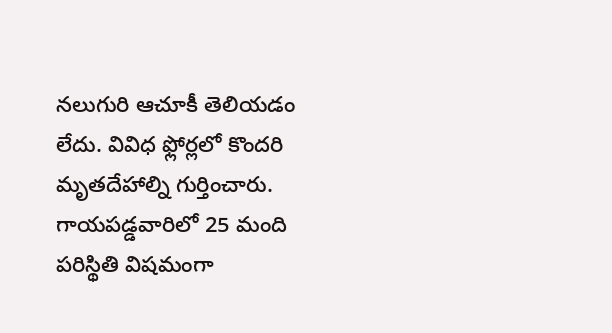నలుగురి ఆచూకీ తెలియడం లేదు. వివిధ ఫ్లోర్లలో కొందరి మృతదేహాల్ని గుర్తించారు. గాయపడ్డవారిలో 25 మంది పరిస్థితి విషమంగా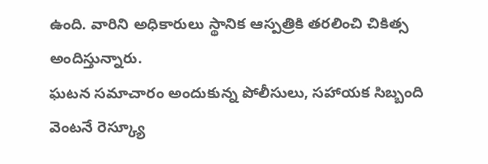ఉంది. వారిని అధికారులు స్థానిక ఆస్పత్రికి తరలించి చికిత్స అందిస్తున్నారు.
ఘటన సమాచారం అందుకున్న పోలీసులు, సహాయక సిబ్బంది వెంటనే రెస్క్యూ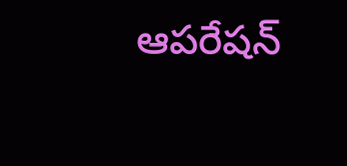ఆపరేషన్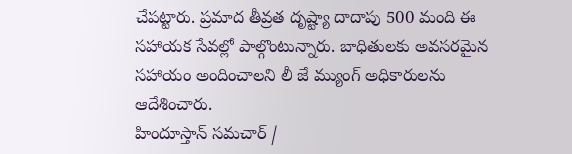చేపట్టారు. ప్రమాద తీవ్రత దృష్ట్యా దాదాపు 500 మంది ఈ సహాయక సేవల్లో పాల్గొంటున్నారు. బాధితులకు అవసరమైన సహాయం అందించాలని లీ జే మ్యుంగ్ అధికారులను ఆదేశించారు.
హిందూస్తాన్ సమచార్ /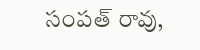సంపత్ రావు,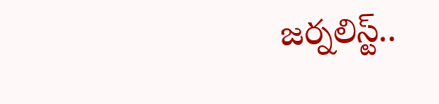జర్నలిస్ట్..